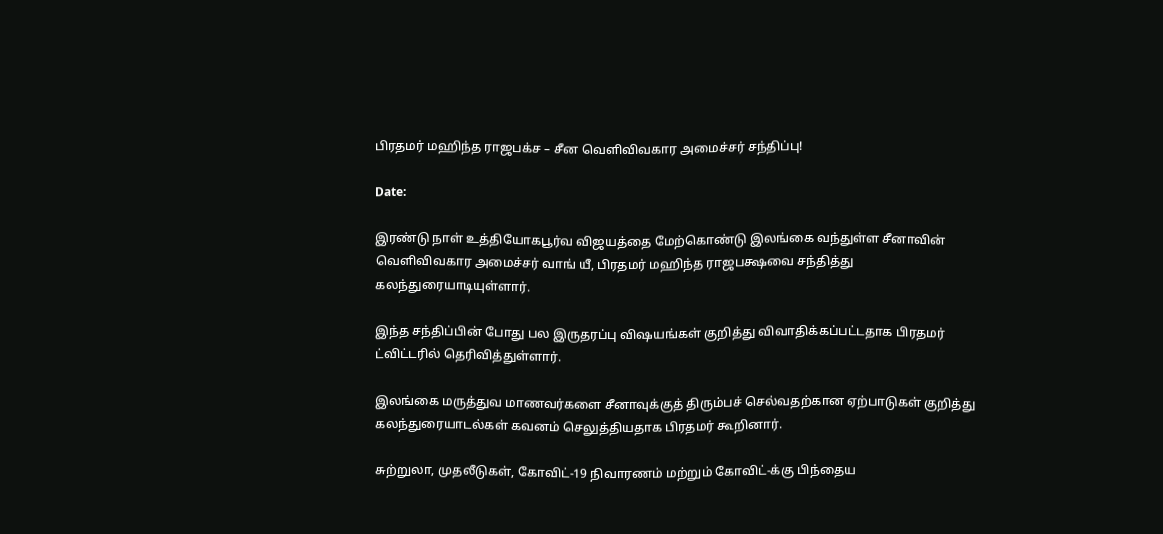பிரதமர் மஹிந்த ராஜபக்ச – சீன வெளிவிவகார அமைச்சர் சந்திப்பு!

Date:

இரண்டு நாள் உத்தியோகபூர்வ விஜயத்தை மேற்கொண்டு இலங்கை வந்துள்ள சீனாவின் வெளிவிவகார அமைச்சர் வாங் யீ, பிரதமர் மஹிந்த ராஜபக்ஷவை சந்தித்து கலந்துரையாடியுள்ளார்.

இந்த சந்திப்பின் போது பல இருதரப்பு விஷயங்கள் குறித்து விவாதிக்கப்பட்டதாக பிரதமர் ட்விட்டரில் தெரிவித்துள்ளார்.

இலங்கை மருத்துவ மாணவர்களை சீனாவுக்குத் திரும்பச் செல்வதற்கான ஏற்பாடுகள் குறித்து கலந்துரையாடல்கள் கவனம் செலுத்தியதாக பிரதமர் கூறினார்.

சுற்றுலா, முதலீடுகள், கோவிட்-19 நிவாரணம் மற்றும் கோவிட்-க்கு பிந்தைய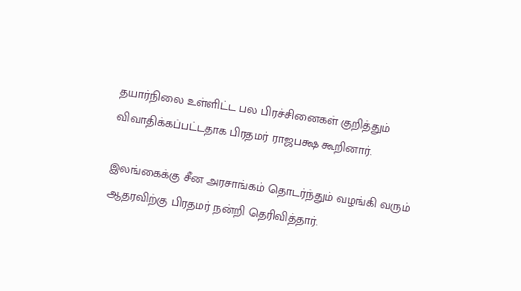தயார்நிலை உள்ளிட்ட பல பிரச்சினைகள் குறித்தும் விவாதிக்கப்பட்டதாக பிரதமர் ராஜபக்ஷ கூறினார்.

இலங்கைக்கு சீன அரசாங்கம் தொடர்ந்தும் வழங்கி வரும் ஆதரவிற்கு பிரதமர் நன்றி தெரிவித்தார்.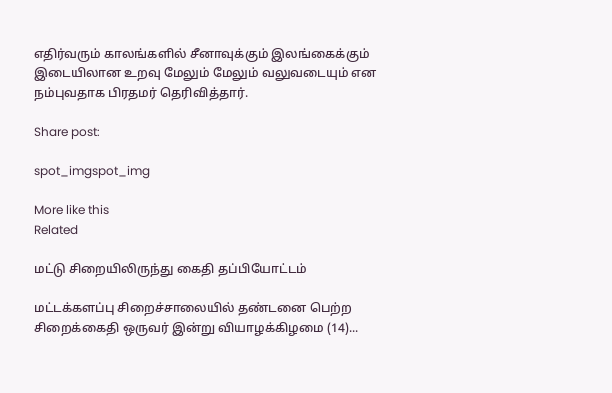எதிர்வரும் காலங்களில் சீனாவுக்கும் இலங்கைக்கும் இடையிலான உறவு மேலும் மேலும் வலுவடையும் என நம்புவதாக பிரதமர் தெரிவித்தார்.

Share post:

spot_imgspot_img

More like this
Related

மட்டு சிறையிலிருந்து கைதி தப்பியோட்டம்

மட்டக்களப்பு சிறைச்சாலையில் தண்டனை பெற்ற சிறைக்கைதி ஒருவர் இன்று வியாழக்கிழமை (14)...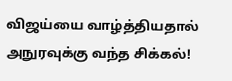விஜய்யை வாழ்த்தியதால் அநுரவுக்கு வந்த சிக்கல்!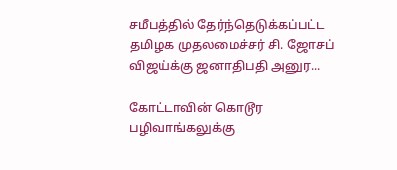சமீபத்தில் தேர்ந்தெடுக்கப்பட்ட தமிழக முதலமைச்சர் சி. ஜோசப் விஜய்க்கு ஜனாதிபதி அனுர...

கோட்டாவின் கொடூர பழிவாங்கலுக்கு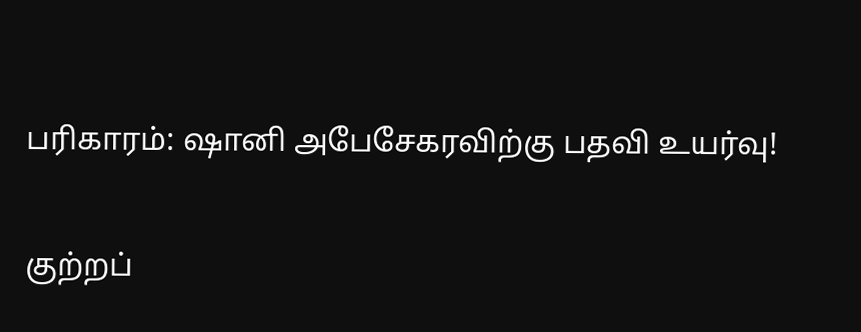பரிகாரம்: ஷானி அபேசேகரவிற்கு பதவி உயர்வு!

குற்றப்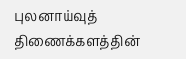புலனாய்வுத் திணைக்களத்தின்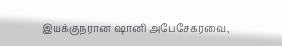இயக்குநரான ஷானி அபேசேகரவை,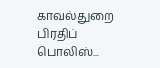காவல்துறை பிரதிப் பொலிஸ்...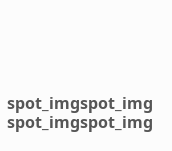spot_imgspot_img
spot_imgspot_img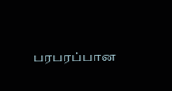பரபரப்பான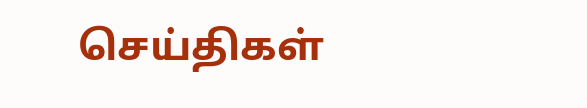செய்திகள்